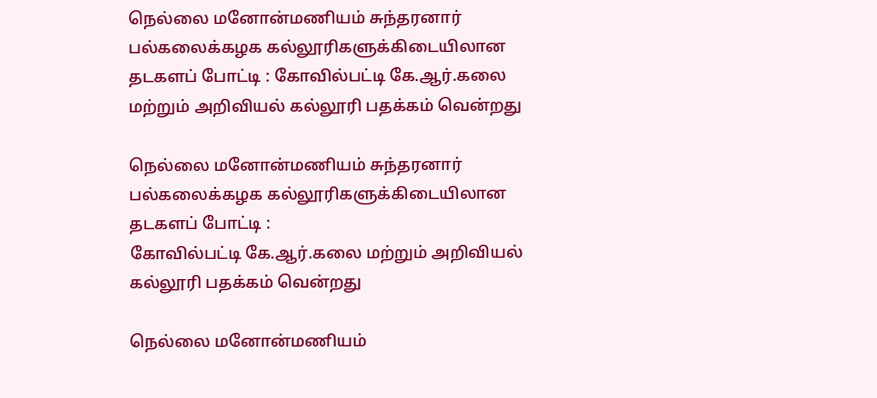நெல்லை மனோன்மணியம் சுந்தரனார் பல்கலைக்கழக கல்லூரிகளுக்கிடையிலான தடகளப் போட்டி : கோவில்பட்டி கே.ஆர்.கலை மற்றும் அறிவியல் கல்லூரி பதக்கம் வென்றது

நெல்லை மனோன்மணியம் சுந்தரனார் பல்கலைக்கழக கல்லூரிகளுக்கிடையிலான தடகளப் போட்டி :
கோவில்பட்டி கே.ஆர்.கலை மற்றும் அறிவியல் கல்லூரி பதக்கம் வென்றது

நெல்லை மனோன்மணியம்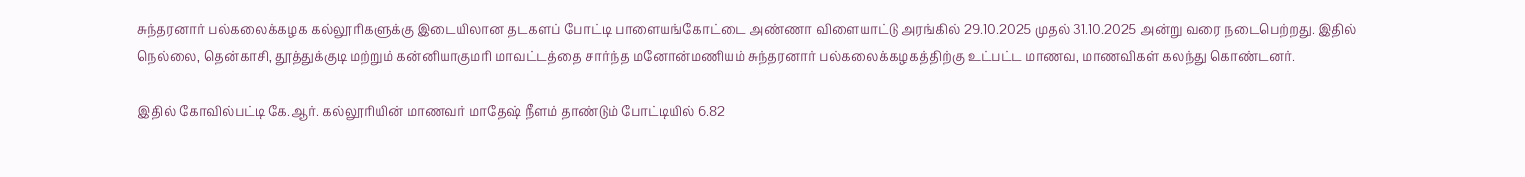சுந்தரனார் பல்கலைக்கழக கல்லூரிகளுக்கு இடையிலான தடகளப் போட்டி பாளையங்கோட்டை அண்ணா விளையாட்டு அரங்கில் 29.10.2025 முதல் 31.10.2025 அன்று வரை நடைபெற்றது. இதில் நெல்லை, தென்காசி, தூத்துக்குடி மற்றும் கன்னியாகுமரி மாவட்டத்தை சார்ந்த மனோன்மணியம் சுந்தரனார் பல்கலைக்கழகத்திற்கு உட்பட்ட மாணவ, மாணவிகள் கலந்து கொண்டனர்.

இதில் கோவில்பட்டி கே.ஆர். கல்லூரியின் மாணவர் மாதேஷ் நீளம் தாண்டும் போட்டியில் 6.82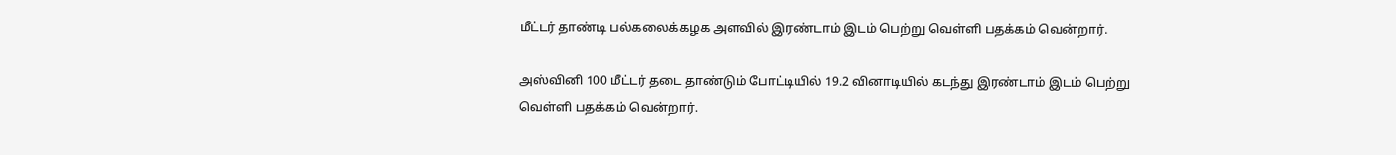மீட்டர் தாண்டி பல்கலைக்கழக அளவில் இரண்டாம் இடம் பெற்று வெள்ளி பதக்கம் வென்றார்.

அஸ்வினி 100 மீட்டர் தடை தாண்டும் போட்டியில் 19.2 வினாடியில் கடந்து இரண்டாம் இடம் பெற்று வெள்ளி பதக்கம் வென்றார்.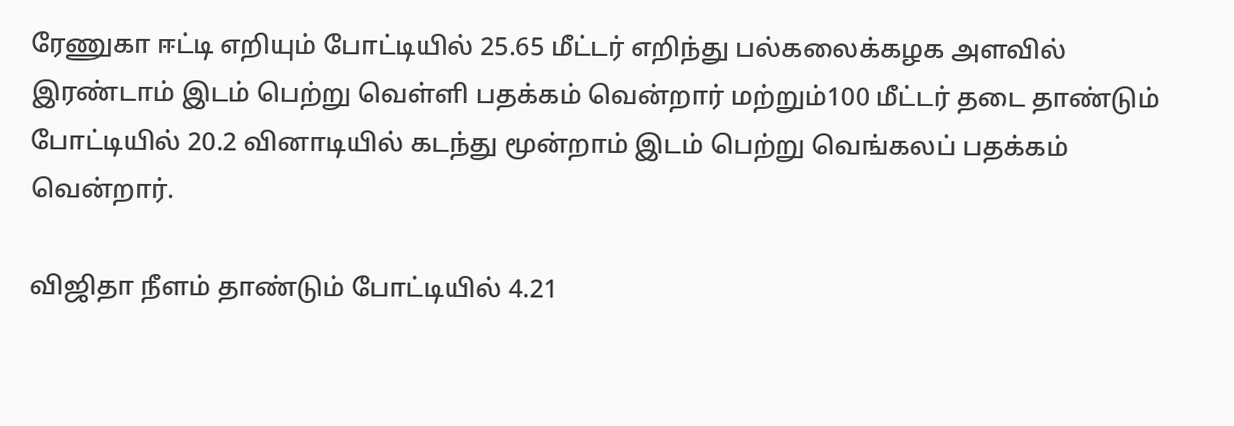ரேணுகா ஈட்டி எறியும் போட்டியில் 25.65 மீட்டர் எறிந்து பல்கலைக்கழக அளவில் இரண்டாம் இடம் பெற்று வெள்ளி பதக்கம் வென்றார் மற்றும்100 மீட்டர் தடை தாண்டும் போட்டியில் 20.2 வினாடியில் கடந்து மூன்றாம் இடம் பெற்று வெங்கலப் பதக்கம் வென்றார்.

விஜிதா நீளம் தாண்டும் போட்டியில் 4.21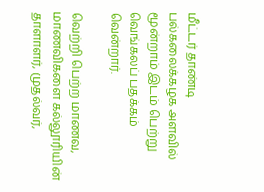மீட்டர் தாண்டி பல்கலைக்கழக அளவில் மூன்றாம் இடம் பெற்று வெங்கலப் பதக்கம் வென்றார்.

வெற்றி பெற்ற மாணவ, மாணவிகளை கல்லூரியின் தாளாளர், முதல்வர்,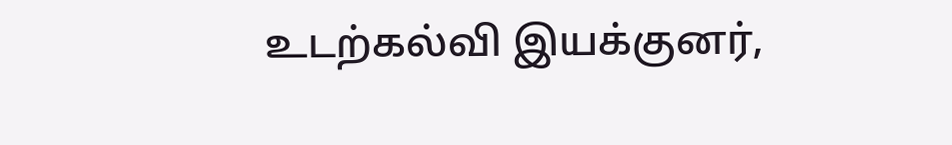உடற்கல்வி இயக்குனர்,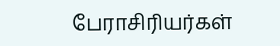பேராசிரியர்கள்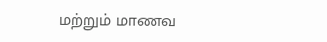மற்றும் மாணவ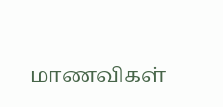மாணவிகள்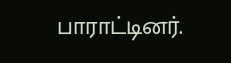பாராட்டினர்.